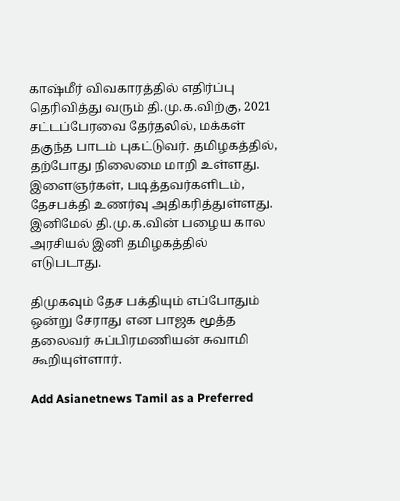காஷ்மீர் விவகாரத்தில் எதிர்ப்பு தெரிவித்து வரும் தி.மு.க.விற்கு, 2021 சட்டப்பேரவை தேர்தலில், மக்கள் தகுந்த பாடம் புகட்டுவர். தமிழகத்தில், தற்போது நிலைமை மாறி உள்ளது. இளைஞர்கள், படித்தவர்களிடம், தேசபக்தி உணர்வு அதிகரித்துள்ளது. இனிமேல் தி.மு.க.வின் பழைய கால அரசியல் இனி தமிழகத்தில் எடுபடாது.

திமுகவும் தேச பக்தியும் எப்போதும் ஒன்று சேராது என பாஜக மூத்த தலைவர் சுப்பிரமணியன் சுவாமி கூறியுள்ளார்.

Add Asianetnews Tamil as a Preferred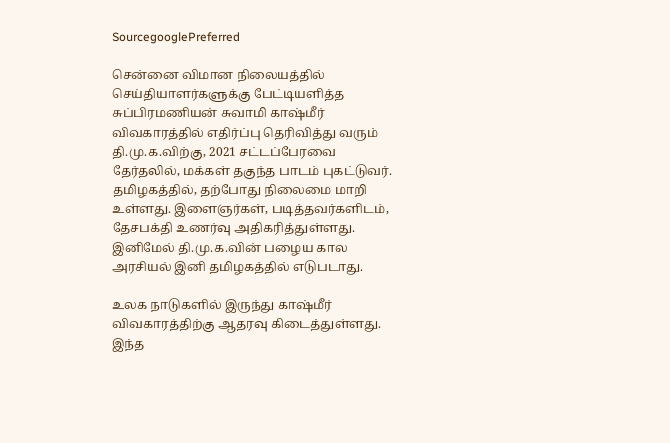SourcegooglePreferred

சென்னை விமான நிலையத்தில் செய்தியாளர்களுக்கு பேட்டியளித்த சுப்பிரமணியன் சுவாமி காஷ்மீர் விவகாரத்தில் எதிர்ப்பு தெரிவித்து வரும் தி.மு.க.விற்கு, 2021 சட்டப்பேரவை தேர்தலில், மக்கள் தகுந்த பாடம் புகட்டுவர். தமிழகத்தில், தற்போது நிலைமை மாறி உள்ளது. இளைஞர்கள், படித்தவர்களிடம், தேசபக்தி உணர்வு அதிகரித்துள்ளது. இனிமேல் தி.மு.க.வின் பழைய கால அரசியல் இனி தமிழகத்தில் எடுபடாது.

உலக நாடுகளில் இருந்து காஷ்மீர் விவகாரத்திற்கு ஆதரவு கிடைத்துள்ளது. இந்த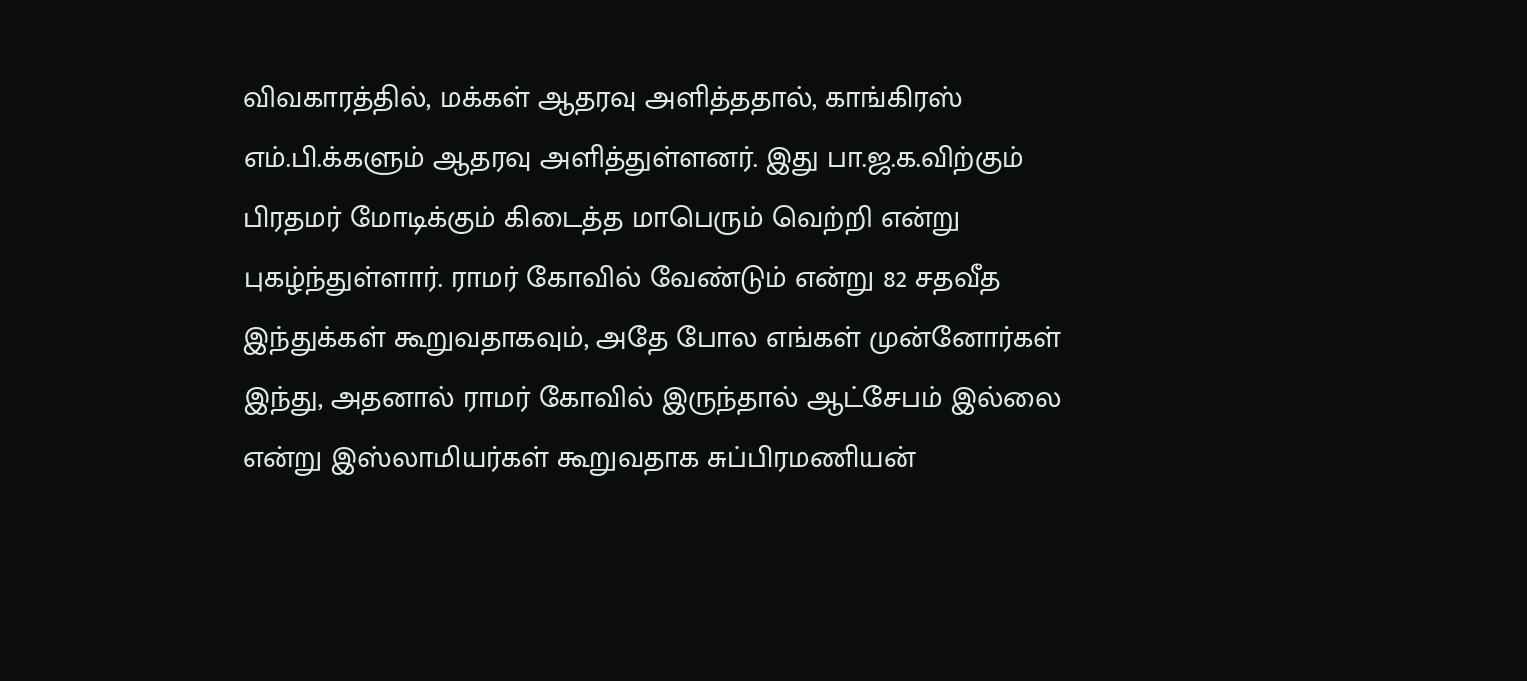விவகாரத்தில், மக்கள் ஆதரவு அளித்ததால், காங்கிரஸ் எம்.பி.க்களும் ஆதரவு அளித்துள்ளனர். இது பா.ஜ.க.விற்கும் பிரதமர் மோடிக்கும் கிடைத்த மாபெரும் வெற்றி என்று புகழ்ந்துள்ளார். ராமர் கோவில் வேண்டும் என்று 82 சதவீத இந்துக்கள் கூறுவதாகவும், அதே போல எங்கள் முன்னோர்கள் இந்து, அதனால் ராமர் கோவில் இருந்தால் ஆட்சேபம் இல்லை என்று இஸ்லாமியர்கள் கூறுவதாக சுப்பிரமணியன்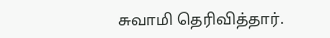சுவாமி தெரிவித்தார்.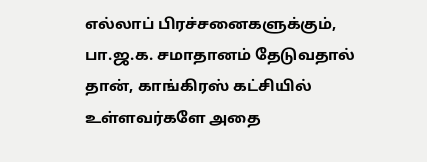எல்லாப் பிரச்சனைகளுக்கும், பா.ஜ.க. சமாதானம் தேடுவதால் தான், காங்கிரஸ் கட்சியில் உள்ளவர்களே அதை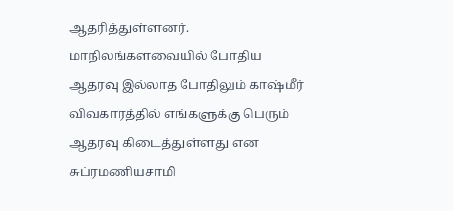ஆதரித்துள்ளனர். மாநிலங்களவையில் போதிய ஆதரவு இல்லாத போதிலும் காஷ்மீர் விவகாரத்தில் எங்களுக்கு பெரும் ஆதரவு கிடைத்துள்ளது என சுப்ரமணியசாமி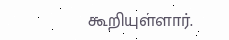கூறியுள்ளார்.